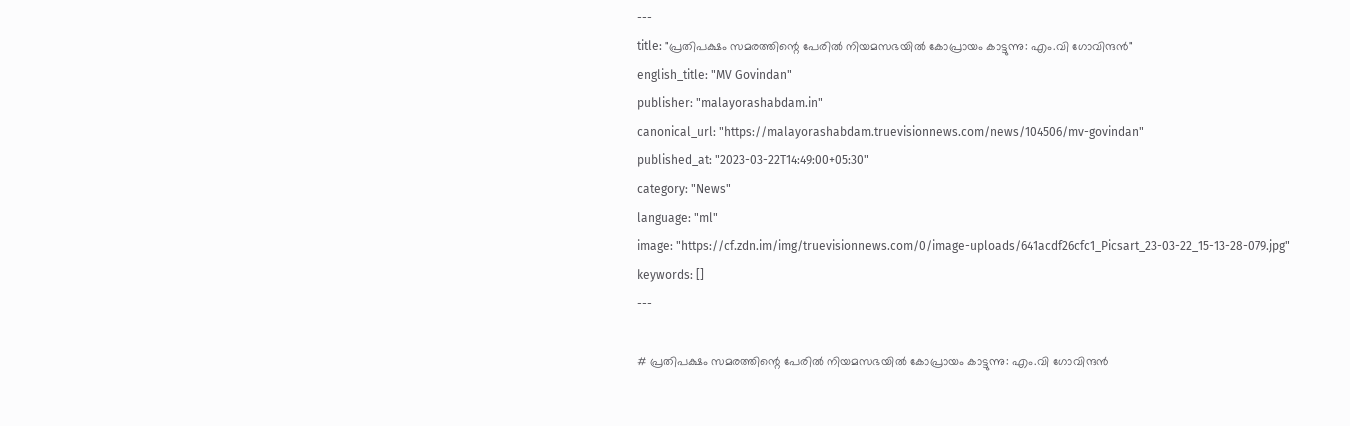---
title: "പ്രതിപക്ഷം സമരത്തിന്റെ പേരില്‍ നിയമസഭയില്‍ കോപ്രായം കാട്ടുന്നു: എം.വി ഗോവിന്ദന്‍"
english_title: "MV Govindan"
publisher: "malayorashabdam.in"
canonical_url: "https://malayorashabdam.truevisionnews.com/news/104506/mv-govindan"
published_at: "2023-03-22T14:49:00+05:30"
category: "News"
language: "ml"
image: "https://cf.zdn.im/img/truevisionnews.com/0/image-uploads/641acdf26cfc1_Picsart_23-03-22_15-13-28-079.jpg"
keywords: []
---

# പ്രതിപക്ഷം സമരത്തിന്റെ പേരില്‍ നിയമസഭയില്‍ കോപ്രായം കാട്ടുന്നു: എം.വി ഗോവിന്ദന്‍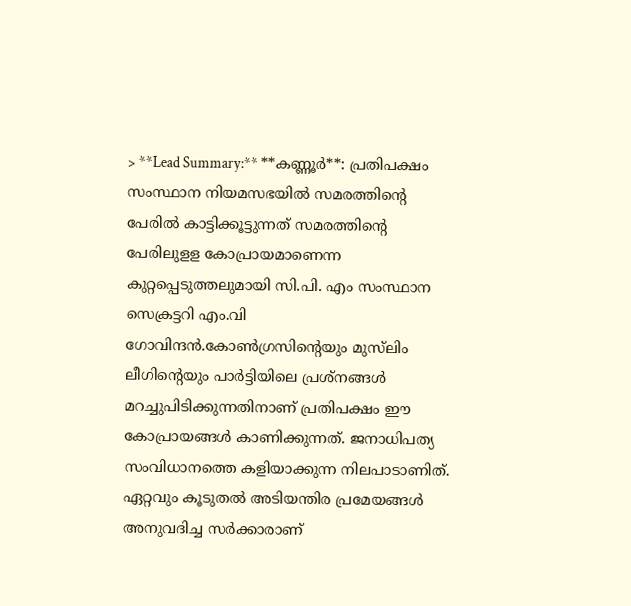> **Lead Summary:** **കണ്ണൂര്‍**: പ്രതിപക്ഷം സംസ്ഥാന നിയമസഭയില്‍ സമരത്തിന്റെ പേരില്‍ കാട്ടിക്കൂട്ടുന്നത് സമരത്തിന്റെ പേരിലുളള കോപ്രായമാണെന്ന കുറ്റപ്പെടുത്തലുമായി സി.പി. എം സംസ്ഥാന സെക്രട്ടറി എം.വി ഗോവിന്ദന്‍.കോണ്‍ഗ്രസിന്റെയും മുസ്‌ലിം ലീഗിന്റെയും പാര്‍ട്ടിയിലെ പ്രശ്‌നങ്ങള്‍ മറച്ചുപിടിക്കുന്നതിനാണ് പ്രതിപക്ഷം ഈ കോപ്രായങ്ങള്‍ കാണിക്കുന്നത്. ജനാധിപത്യ സംവിധാനത്തെ കളിയാക്കുന്ന നിലപാടാണിത്. ഏറ്റവും കൂടുതല്‍ അടിയന്തിര പ്രമേയങ്ങള്‍ അനുവദിച്ച സര്‍ക്കാരാണ്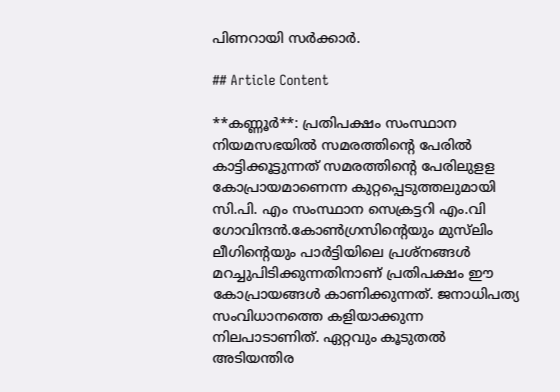പിണറായി സര്‍ക്കാര്‍.

## Article Content

**കണ്ണൂര്‍**: പ്രതിപക്ഷം സംസ്ഥാന നിയമസഭയില്‍ സമരത്തിന്റെ പേരില്‍ കാട്ടിക്കൂട്ടുന്നത് സമരത്തിന്റെ പേരിലുളള കോപ്രായമാണെന്ന കുറ്റപ്പെടുത്തലുമായി സി.പി. എം സംസ്ഥാന സെക്രട്ടറി എം.വി ഗോവിന്ദന്‍.കോണ്‍ഗ്രസിന്റെയും മുസ്‌ലിം ലീഗിന്റെയും പാര്‍ട്ടിയിലെ പ്രശ്‌നങ്ങള്‍ മറച്ചുപിടിക്കുന്നതിനാണ് പ്രതിപക്ഷം ഈ കോപ്രായങ്ങള്‍ കാണിക്കുന്നത്. ജനാധിപത്യ സംവിധാനത്തെ കളിയാക്കുന്ന നിലപാടാണിത്. ഏറ്റവും കൂടുതല്‍ അടിയന്തിര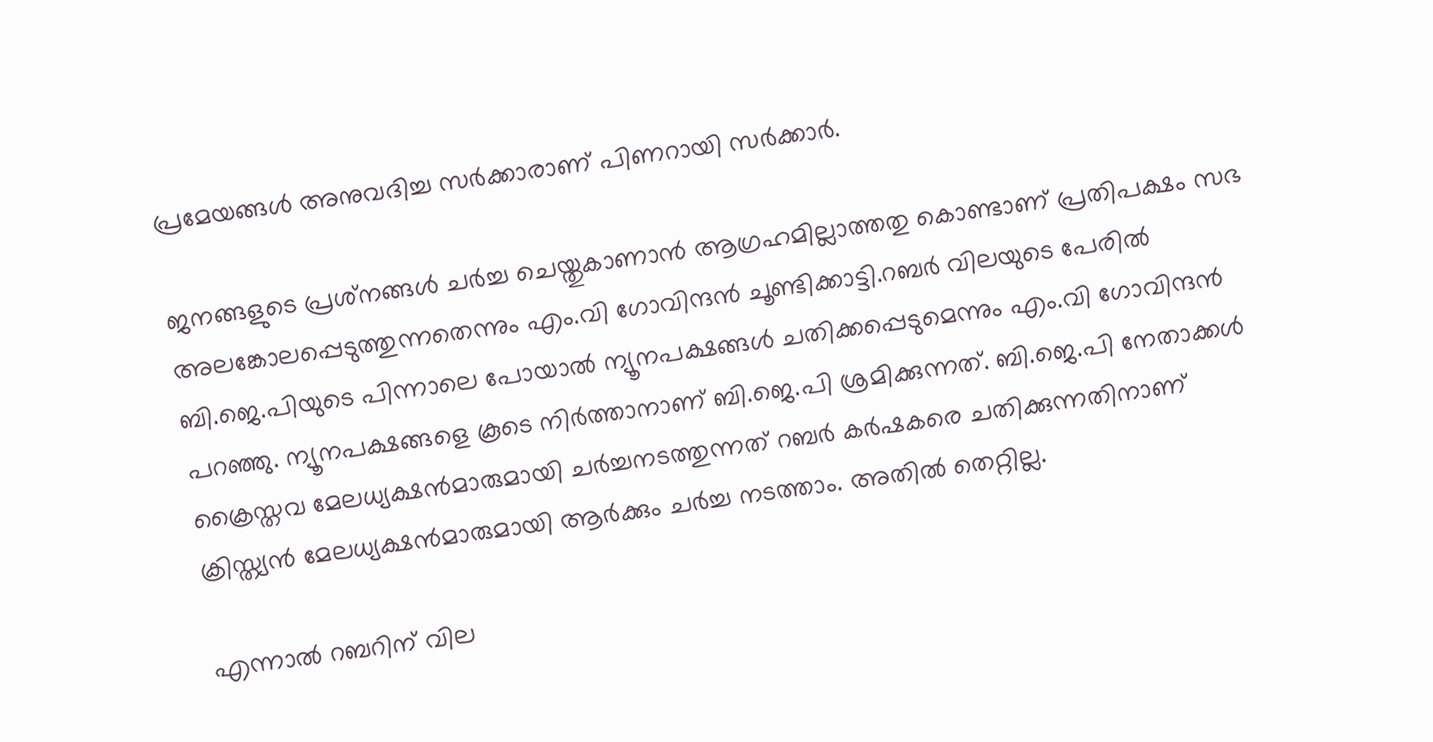പ്രമേയങ്ങള്‍ അനുവദിച്ച സര്‍ക്കാരാണ് പിണറായി സര്‍ക്കാര്‍.

ജനങ്ങളുടെ പ്രശ്‌നങ്ങള്‍ ചര്‍ച്ച ചെയ്തുകാണാന്‍ ആഗ്രഹമില്ലാത്തതു കൊണ്ടാണ് പ്രതിപക്ഷം സഭ അലങ്കോലപ്പെടുത്തുന്നതെന്നും എം.വി ഗോവിന്ദന്‍ ചൂണ്ടിക്കാട്ടി.റബര്‍ വിലയുടെ പേരില്‍ ബി.ജെ.പിയുടെ പിന്നാലെ പോയാല്‍ ന്യൂനപക്ഷങ്ങള്‍ ചതിക്കപ്പെടുമെന്നും എം.വി ഗോവിന്ദന്‍ പറഞ്ഞു. ന്യൂനപക്ഷങ്ങളെ കൂടെ നിര്‍ത്താനാണ് ബി.ജെ.പി ശ്രമിക്കുന്നത്. ബി.ജെ.പി നേതാക്കള്‍ ക്രൈസ്തവ മേലധ്യക്ഷന്‍മാരുമായി ചര്‍ച്ചനടത്തുന്നത് റബര്‍ കര്‍ഷകരെ ചതിക്കുന്നതിനാണ് ക്രിസ്ത്യന്‍ മേലധ്യക്ഷന്‍മാരുമായി ആര്‍ക്കും ചര്‍ച്ച നടത്താം. അതില്‍ തെറ്റില്ല.

എന്നാല്‍ റബറിന് വില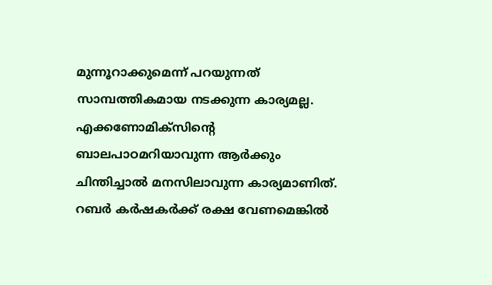മുന്നൂറാക്കുമെന്ന് പറയുന്നത് സാമ്പത്തികമായ നടക്കുന്ന കാര്യമല്ല. എക്കണോമിക്‌സിന്റെ ബാലപാഠമറിയാവുന്ന ആര്‍ക്കും ചിന്തിച്ചാല്‍ മനസിലാവുന്ന കാര്യമാണിത്. റബര്‍ കര്‍ഷകര്‍ക്ക് രക്ഷ വേണമെങ്കില്‍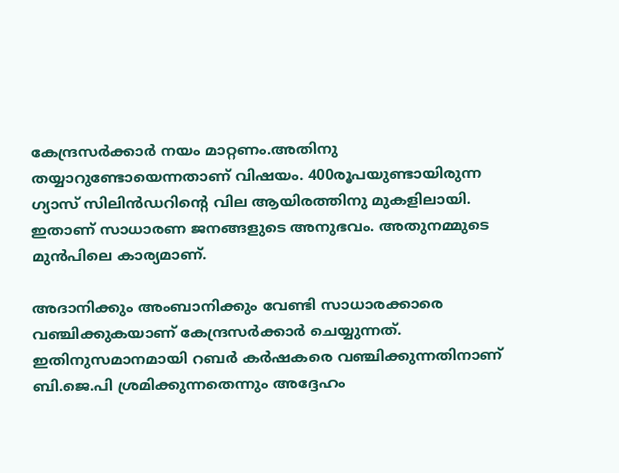കേന്ദ്രസര്‍ക്കാര്‍ നയം മാറ്റണം.അതിനു തയ്യാറുണ്ടോയെന്നതാണ് വിഷയം. 400രൂപയുണ്ടായിരുന്ന ഗ്യാസ് സിലിന്‍ഡറിന്റെ വില ആയിരത്തിനു മുകളിലായി. ഇതാണ് സാധാരണ ജനങ്ങളുടെ അനുഭവം. അതുനമ്മുടെ മുന്‍പിലെ കാര്യമാണ്.

അദാനിക്കും അംബാനിക്കും വേണ്ടി സാധാരക്കാരെ വഞ്ചിക്കുകയാണ് കേന്ദ്രസര്‍ക്കാര്‍ ചെയ്യുന്നത്. ഇതിനുസമാനമായി റബര്‍ കര്‍ഷകരെ വഞ്ചിക്കുന്നതിനാണ് ബി.ജെ.പി ശ്രമിക്കുന്നതെന്നും അദ്ദേഹം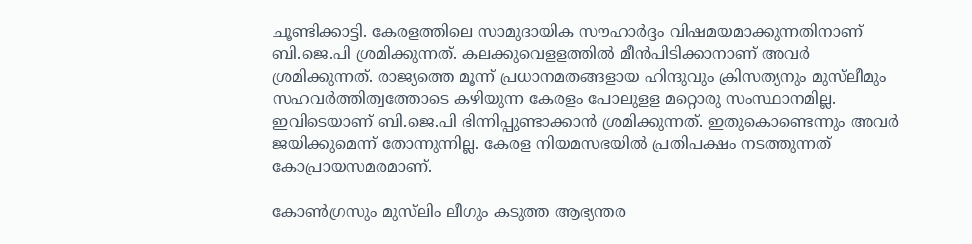ചൂണ്ടിക്കാട്ടി. കേരളത്തിലെ സാമുദായിക സൗഹാര്‍ദ്ദം വിഷമയമാക്കുന്നതിനാണ് ബി.ജെ.പി ശ്രമിക്കുന്നത്. കലക്കുവെളളത്തില്‍ മീന്‍പിടിക്കാനാണ് അവര്‍ ശ്രമിക്കുന്നത്. രാജ്യത്തെ മൂന്ന് പ്രധാനമതങ്ങളായ ഹിന്ദുവും ക്രിസത്യനും മുസ്‌ലീമും സഹവര്‍ത്തിത്വത്തോടെ കഴിയുന്ന കേരളം പോലുളള മറ്റൊരു സംസ്ഥാനമില്ല. ഇവിടെയാണ് ബി.ജെ.പി ഭിന്നിപ്പുണ്ടാക്കാന്‍ ശ്രമിക്കുന്നത്. ഇതുകൊണ്ടെന്നും അവര്‍ ജയിക്കുമെന്ന് തോന്നുന്നില്ല. കേരള നിയമസഭയില്‍ പ്രതിപക്ഷം നടത്തുന്നത് കോപ്രായസമരമാണ്.

കോണ്‍ഗ്രസും മുസ്‌ലിം ലീഗും കടുത്ത ആഭ്യന്തര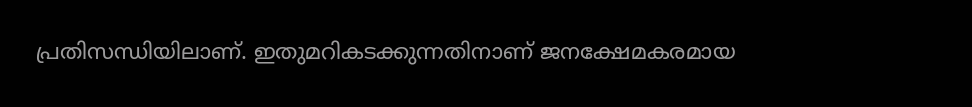പ്രതിസന്ധിയിലാണ്. ഇതുമറികടക്കുന്നതിനാണ് ജനക്ഷേമകരമായ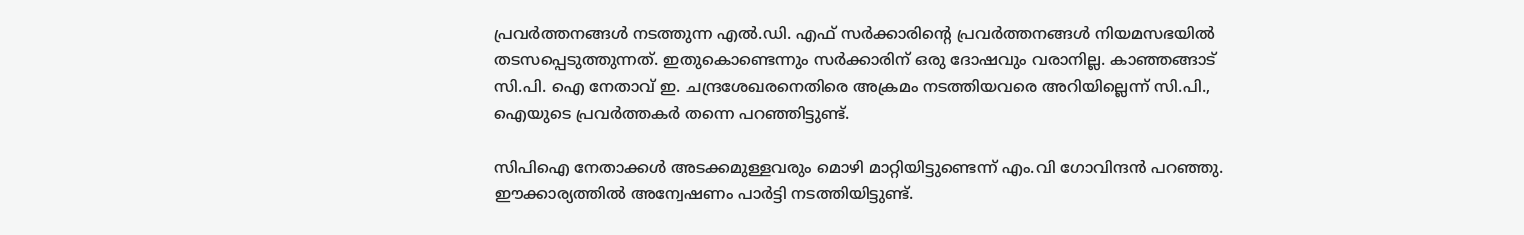പ്രവര്‍ത്തനങ്ങള്‍ നടത്തുന്ന എല്‍.ഡി. എഫ് സര്‍ക്കാരിന്റെ പ്രവര്‍ത്തനങ്ങള്‍ നിയമസഭയില്‍ തടസപ്പെടുത്തുന്നത്. ഇതുകൊണ്ടെന്നും സര്‍ക്കാരിന് ഒരു ദോഷവും വരാനില്ല. കാഞ്ഞങ്ങാട് സി.പി. ഐ നേതാവ് ഇ. ചന്ദ്രശേഖരനെതിരെ അക്രമം നടത്തിയവരെ അറിയില്ലെന്ന് സി.പി., ഐയുടെ പ്രവര്‍ത്തകര്‍ തന്നെ പറഞ്ഞിട്ടുണ്ട്.

സിപിഐ നേതാക്കള്‍ അടക്കമുള്ളവരും മൊഴി മാറ്റിയിട്ടുണ്ടെന്ന് എം.വി ഗോവിന്ദന്‍ പറഞ്ഞു. ഈക്കാര്യത്തില്‍ അന്വേഷണം പാര്‍ട്ടി നടത്തിയിട്ടുണ്ട്.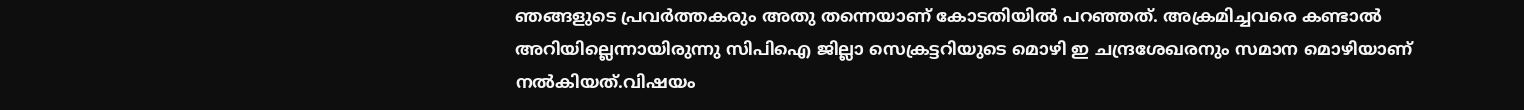ഞങ്ങളുടെ പ്രവര്‍ത്തകരും അതു തന്നെയാണ് കോടതിയില്‍ പറഞ്ഞത്. അക്രമിച്ചവരെ കണ്ടാല്‍ അറിയില്ലെന്നായിരുന്നു സിപിഐ ജില്ലാ സെക്രട്ടറിയുടെ മൊഴി ഇ ചന്ദ്രശേഖരനും സമാന മൊഴിയാണ് നല്‍കിയത്.വിഷയം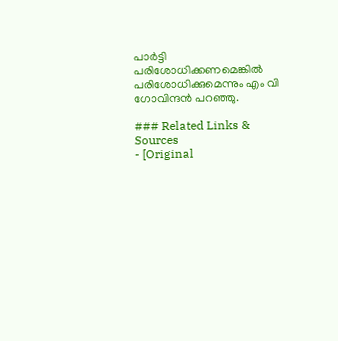പാര്‍ട്ടി പരിശോധിക്കണമെങ്കില്‍ പരിശോധിക്കുമെന്നും എം വി ഗോവിന്ദന്‍ പറഞ്ഞു.

### Related Links & Sources
- [Original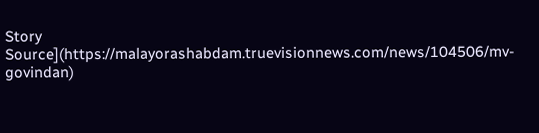Story Source](https://malayorashabdam.truevisionnews.com/news/104506/mv-govindan)